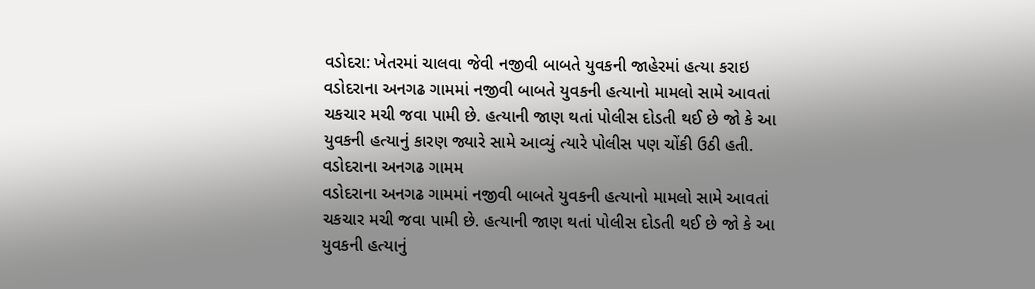વડોદરા: ખેતરમાં ચાલવા જેવી નજીવી બાબતે યુવકની જાહેરમાં હત્યા કરાઇ
વડોદરાના અનગઢ ગામમાં નજીવી બાબતે યુવકની હત્યાનો મામલો સામે આવતાં ચકચાર મચી જવા પામી છે. હત્યાની જાણ થતાં પોલીસ દોડતી થઈ છે જો કે આ યુવકની હત્યાનું કારણ જ્યારે સામે આવ્યું ત્યારે પોલીસ પણ ચોંકી ઉઠી હતી. વડોદરાના અનગઢ ગામમ
વડોદરાના અનગઢ ગામમાં નજીવી બાબતે યુવકની હત્યાનો મામલો સામે આવતાં ચકચાર મચી જવા પામી છે. હત્યાની જાણ થતાં પોલીસ દોડતી થઈ છે જો કે આ યુવકની હત્યાનું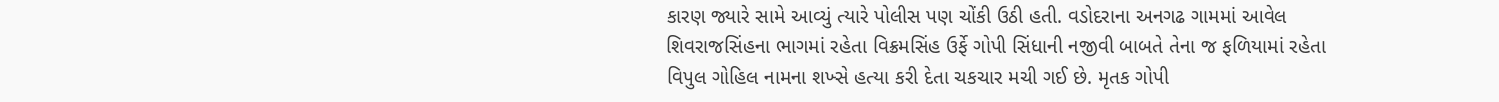કારણ જ્યારે સામે આવ્યું ત્યારે પોલીસ પણ ચોંકી ઉઠી હતી. વડોદરાના અનગઢ ગામમાં આવેલ શિવરાજસિંહના ભાગમાં રહેતા વિક્રમસિંહ ઉર્ફે ગોપી સિંધાની નજીવી બાબતે તેના જ ફળિયામાં રહેતા વિપુલ ગોહિલ નામના શખ્સે હત્યા કરી દેતા ચકચાર મચી ગઈ છે. મૃતક ગોપી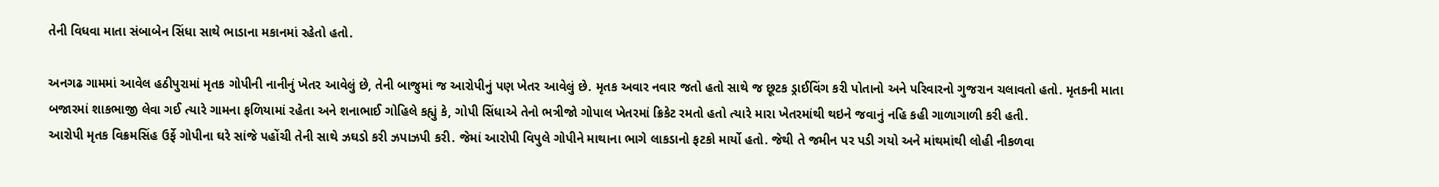તેની વિધવા માતા સંબાબેન સિંધા સાથે ભાડાના મકાનમાં રહેતો હતો.

અનગઢ ગામમાં આવેલ હઠીપુરામાં મૃતક ગોપીની નાનીનું ખેતર આવેલું છે, તેની બાજુમાં જ આરોપીનું પણ ખેતર આવેલું છે. મૃતક અવાર નવાર જતો હતો સાથે જ છૂટક ડ્રાઈવિંગ કરી પોતાનો અને પરિવારનો ગુજરાન ચલાવતો હતો. મૃતકની માતા બજારમાં શાકભાજી લેવા ગઈ ત્યારે ગામના ફળિયામાં રહેતા અને શનાભાઈ ગોહિલે કહ્યું કે, ગોપી સિંધાએ તેનો ભત્રીજો ગોપાલ ખેતરમાં ક્રિકેટ રમતો હતો ત્યારે મારા ખેતરમાંથી થઇને જવાનું નહિ કહી ગાળાગાળી કરી હતી.
આરોપી મૃતક વિક્રમસિંહ ઉર્ફે ગોપીના ઘરે સાંજે પહોંચી તેની સાથે ઝઘડો કરી ઝપાઝપી કરી. જેમાં આરોપી વિપુલે ગોપીને માથાના ભાગે લાકડાનો ફટકો માર્યો હતો. જેથી તે જમીન પર પડી ગયો અને માંથમાંથી લોહી નીકળવા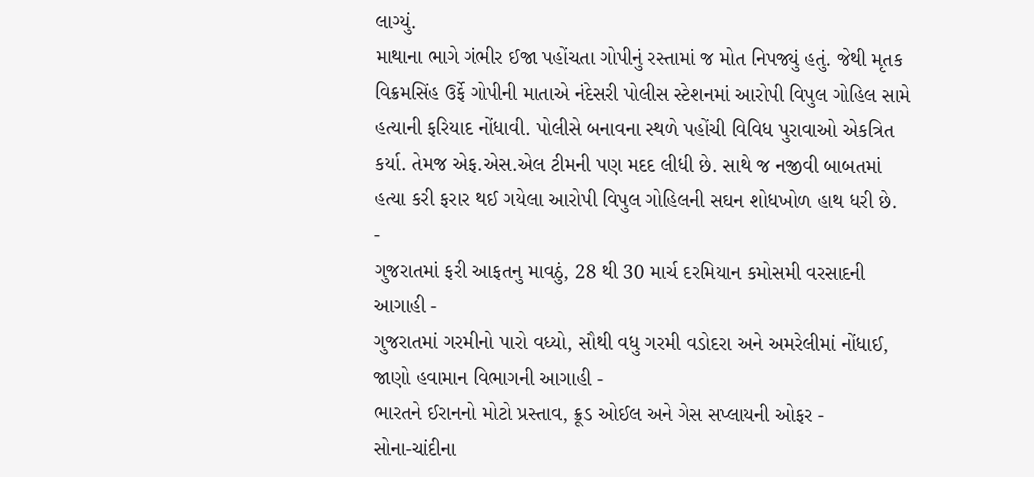લાગ્યું.
માથાના ભાગે ગંભીર ઈજા પહોંચતા ગોપીનું રસ્તામાં જ મોત નિપજ્યું હતું. જેથી મૃતક વિક્રમસિંહ ઉર્ફે ગોપીની માતાએ નંદેસરી પોલીસ સ્ટેશનમાં આરોપી વિપુલ ગોહિલ સામે હત્યાની ફરિયાદ નોંધાવી. પોલીસે બનાવના સ્થળે પહોંચી વિવિધ પુરાવાઓ એકત્રિત કર્યા. તેમજ એફ.એસ.એલ ટીમની પણ મદદ લીધી છે. સાથે જ નજીવી બાબતમાં હત્યા કરી ફરાર થઈ ગયેલા આરોપી વિપુલ ગોહિલની સઘન શોધખોળ હાથ ધરી છે.
-
ગુજરાતમાં ફરી આફતનુ માવઠું, 28 થી 30 માર્ચ દરમિયાન કમોસમી વરસાદની આગાહી -
ગુજરાતમાં ગરમીનો પારો વધ્યો, સૌથી વધુ ગરમી વડોદરા અને અમરેલીમાં નોંધાઈ, જાણો હવામાન વિભાગની આગાહી -
ભારતને ઈરાનનો મોટો પ્રસ્તાવ, ક્રૂડ ઓઈલ અને ગેસ સપ્લાયની ઓફર -
સોના-ચાંદીના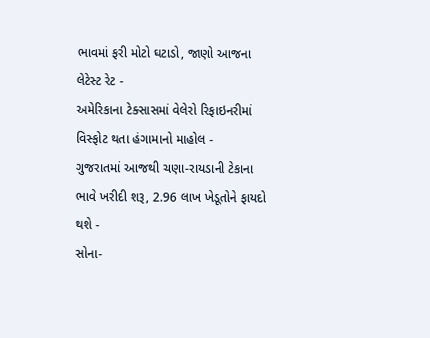ભાવમાં ફરી મોટો ઘટાડો, જાણો આજના લેટેસ્ટ રેટ -
અમેરિકાના ટેક્સાસમાં વેલેરો રિફાઇનરીમાં વિસ્ફોટ થતા હંગામાનો માહોલ -
ગુજરાતમાં આજથી ચણા-રાયડાની ટેકાના ભાવે ખરીદી શરૂ, 2.96 લાખ ખેડૂતોને ફાયદો થશે -
સોના-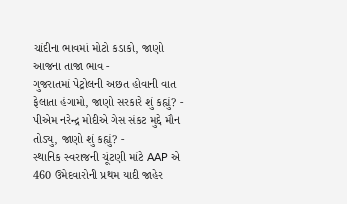ચાંદીના ભાવમાં મોટો કડાકો, જાણો આજના તાજા ભાવ -
ગુજરાતમાં પેટ્રોલની અછત હોવાની વાત ફેલાતા હંગામો, જાણો સરકારે શું કહ્યું? -
પીએમ નરેન્દ્ર મોદીએ ગેસ સંકટ મુદ્દે મૌન તોડ્યુ, જાણો શું કહ્યું? -
સ્થાનિક સ્વરાજની ચૂંટણી માંટે AAP એ 460 ઉમેદવારોની પ્રથમ યાદી જાહેર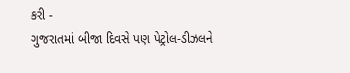કરી -
ગુજરાતમાં બીજા દિવસે પણ પેટ્રોલ-ડીઝલને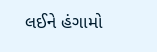લઈને હંગામો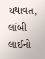યથાવત, લાંબી લાઈનો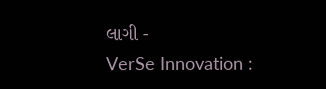લાગી -
VerSe Innovation :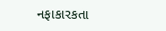નફાકારકતા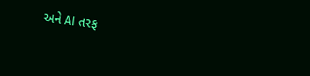અને AI તરફ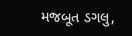મજબૂત ડગલુ,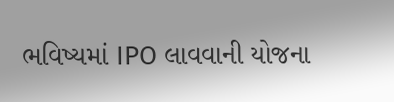ભવિષ્યમાં IPO લાવવાની યોજના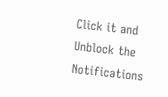Click it and Unblock the Notifications